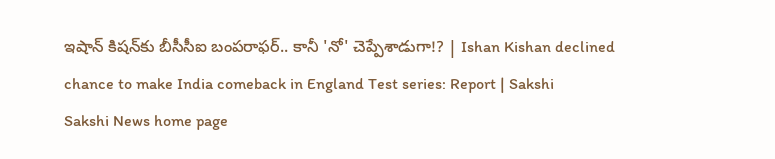ఇషాన్‌ కిషన్‌కు బీసీసీఐ బంపరాఫర్‌.. కానీ 'నో' చెప్పేశాడుగా!? | Ishan Kishan declined chance to make India comeback in England Test series: Report | Sakshi
Sakshi News home page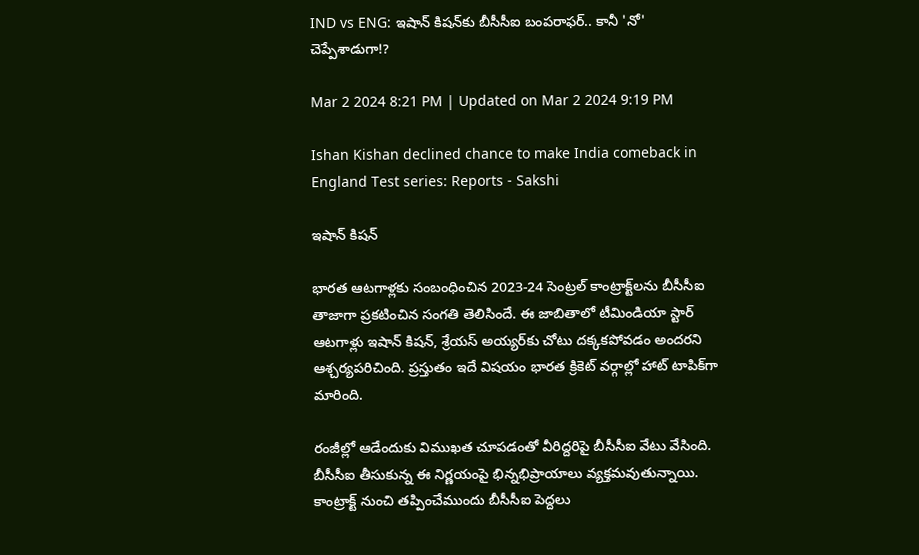IND vs ENG: ఇషాన్‌ కిషన్‌కు బీసీసీఐ బంపరాఫర్‌.. కానీ 'నో' చెప్పేశాడుగా!?

Mar 2 2024 8:21 PM | Updated on Mar 2 2024 9:19 PM

Ishan Kishan declined chance to make India comeback in England Test series: Reports - Sakshi

ఇషాన్‌ కిషన్‌

భారత ఆటగాళ్లకు సంబంధించిన 2023-24 సెంట్రల్ కాంట్రాక్ట్‌లను బీసీసీఐ తాజాగా ప్రకటించిన సంగతి తెలిసిందే. ఈ జాబితాలో టీమిండియా స్టార్‌ ఆటగాళ్లు ఇషాన్‌ కిషన్‌, శ్రేయస్‌ అయ్యర్‌కు చోటు దక్కకపోవడం అందరని ఆశ్చర్యపరిచింది. ప్రస్తుతం ఇదే విషయం భారత క్రికెట్‌ వర్గాల్లో హాట్‌ టాపిక్‌గా మారింది.

రంజీల్లో ఆడేందుకు విముఖత చూపడంతో వీరిద్దరిపై బీసీసీఐ వేటు వేసింది. బీసీసీఐ తీసుకున్న ఈ నిర్ణయంపై భిన్నభిప్రాయాలు వ్యక్తమవుతున్నాయి. కాంట్రాక్ట్‌ నుంచి తప్పించేముందు బీసీసీఐ పెద్దలు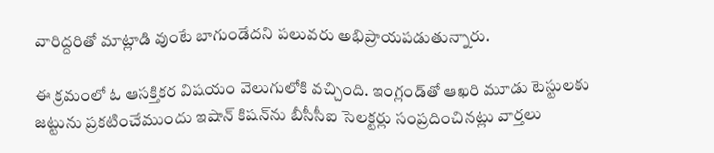వారిద్దరితో మాట్లాడి వుంటే బాగుండేదని పలువరు అభిప్రాయపడుతున్నారు.

ఈ క్రమంలో ఓ ఆసక్తికర విషయం వెలుగులోకి వచ్చింది. ఇంగ్లండ్‌తో ఆఖరి మూడు టెస్టులకు  జట్టును ప్రకటించేముందు ఇషాన్‌ కిషన్‌ను బీసీసీఐ సెలక్టర్లు సంప్రదించినట్లు వార్తలు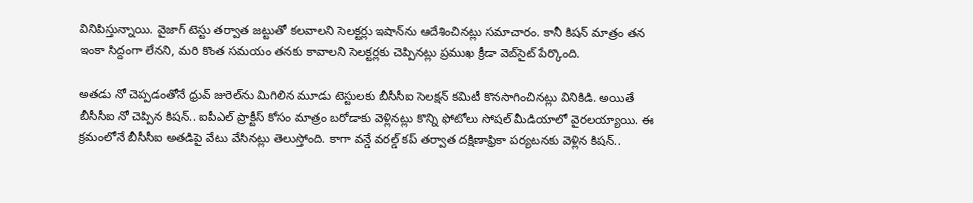వినిపిస్తున్నాయి. వైజాగ్‌ టెస్టు తర్వాత జట్టుతో కలవాలని సెలక్టర్లు ఇషాన్‌ను ఆదేశించినట్లు సమాచారం. కానీ కిషన్‌ మాత్రం తన ఇంకా సిద్దంగా లేనని, మరి కొంత సమయం తనకు కావాలని సెలక్టర్లకు చెప్పినట్లు ప్రముఖ క్రీడా వెబ్‌సైట్‌ పేర్కొంది.

అతడు నో చెప్పడంతోనే ధ్రువ్‌ జురెల్‌ను మిగిలిన మూడు టెస్టులకు బీసీసీఐ సెలక్షన్‌ కమిటీ కొనసాగించినట్లు వినికిడి. అయితే బీసీసీఐ నో చెప్పిన కిషన్‌.. ఐపీఎల్‌ ప్రాక్టీస్‌ కోసం మాత్రం బరోడాకు వెళ్లినట్లు కొన్ని ఫోటోలు సోషల్‌ మీడియాలో వైరలయ్యాయి. ఈ క్రమంలోనే బీసీసీఐ అతడిపై వేటు వేసినట్లు తెలుస్తోంది. కాగా వ‌న్డే వ‌ర‌ల్డ్ క‌ప్ త‌ర్వాత ద‌క్షిణాఫ్రికా ప‌ర్య‌ట‌న‌కు వెళ్లిన కిషన్‌..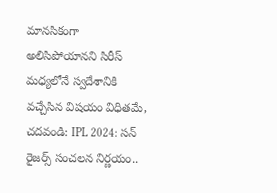మానసికంగా అలిసిపోయానని సిరీస్‌ మధ్యలోనే స్వదేశానికి వచ్చేసిన విషయం విధితమే,
చదవండి: IPL 2024: సన్ రైజర్స్‌ సంచలన నిర్ణయం..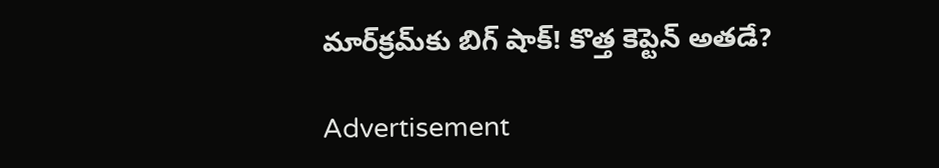మార్‌క్రమ్‌కు బిగ్‌ షాక్‌! కొత్త కెప్టెన్‌ అతడే?

Advertisement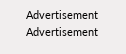Advertisement
Advertisement